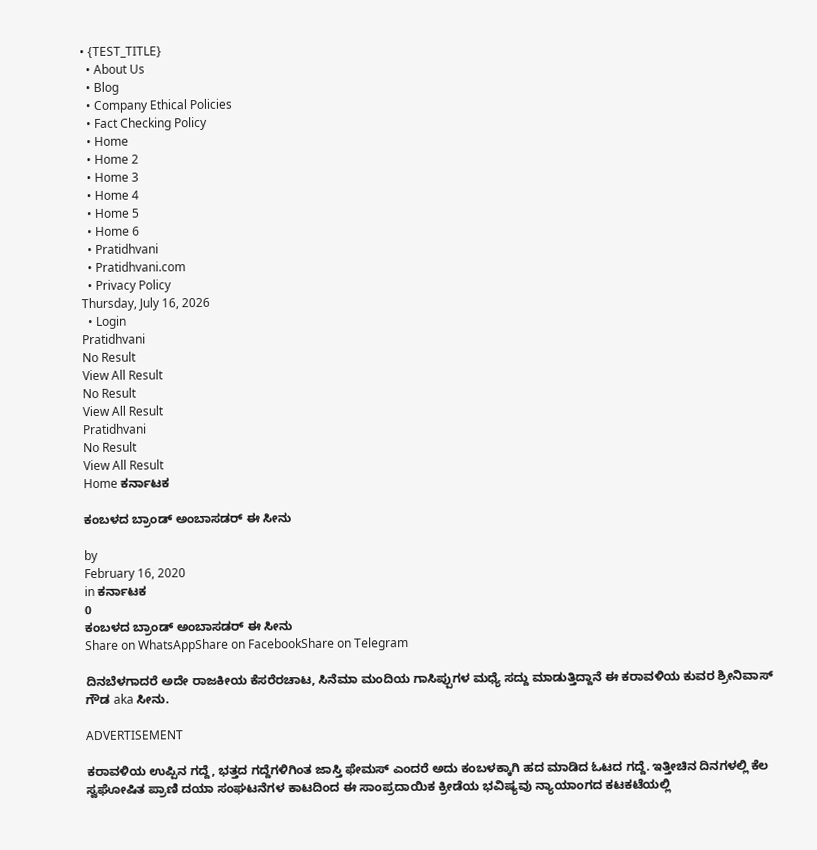• {TEST_TITLE}
  • About Us
  • Blog
  • Company Ethical Policies
  • Fact Checking Policy
  • Home
  • Home 2
  • Home 3
  • Home 4
  • Home 5
  • Home 6
  • Pratidhvani
  • Pratidhvani.com
  • Privacy Policy
Thursday, July 16, 2026
  • Login
Pratidhvani
No Result
View All Result
No Result
View All Result
Pratidhvani
No Result
View All Result
Home ಕರ್ನಾಟಕ

ಕಂಬಳದ ಬ್ರಾಂಡ್ ಅಂಬಾಸಡರ್‌ ಈ ಸೀನು

by
February 16, 2020
in ಕರ್ನಾಟಕ
0
ಕಂಬಳದ ಬ್ರಾಂಡ್ ಅಂಬಾಸಡರ್‌ ಈ ಸೀನು
Share on WhatsAppShare on FacebookShare on Telegram

ದಿನಬೆಳಗಾದರೆ ಅದೇ ರಾಜಕೀಯ ಕೆಸರೆರಚಾಟ, ಸಿನೆಮಾ ಮಂದಿಯ ಗಾಸಿಪ್ಪುಗಳ ಮಧ್ಯೆ ಸದ್ದು ಮಾಡುತ್ತಿದ್ದಾನೆ ಈ ಕರಾವಳಿಯ ಕುವರ ಶ್ರೀನಿವಾಸ್ ಗೌಡ aka ಸೀನು.

ADVERTISEMENT

ಕರಾವಳಿಯ ಉಪ್ಪಿನ ಗದ್ದೆ, ಭತ್ತದ ಗದ್ದೆಗಳಿಗಿಂತ ಜಾಸ್ತಿ ಫೇಮಸ್‌ ಎಂದರೆ ಅದು ಕಂಬಳಕ್ಕಾಗಿ ಹದ ಮಾಡಿದ ಓಟದ ಗದ್ದೆ. ಇತ್ತೀಚಿನ ದಿನಗಳಲ್ಲಿ ಕೆಲ ಸ್ವಘೋಷಿತ ಪ್ರಾಣಿ ದಯಾ ಸಂಘಟನೆಗಳ ಕಾಟದಿಂದ ಈ ಸಾಂಪ್ರದಾಯಿಕ ಕ್ರೀಡೆಯ ಭವಿಷ್ಯವು ನ್ಯಾಯಾಂಗದ ಕಟಕಟೆಯಲ್ಲಿ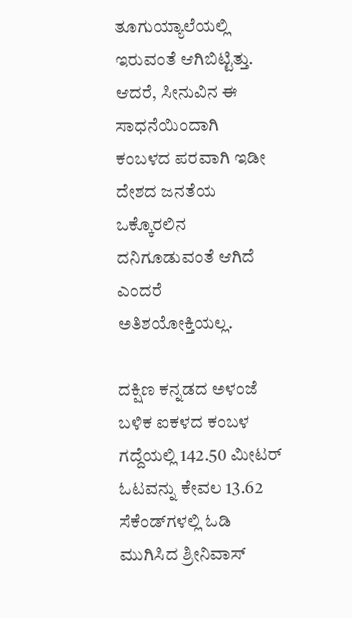ತೂಗುಯ್ಯಾಲೆಯಲ್ಲಿ ಇರುವಂತೆ ಆಗಿಬಿಟ್ಟಿತ್ತು. ಆದರೆ, ಸೀನುವಿನ ಈ ಸಾಧನೆಯಿಂದಾಗಿ ಕಂಬಳದ ಪರವಾಗಿ ಇಡೀ ದೇಶದ ಜನತೆಯ ಒಕ್ಕೊರಲಿನ ದನಿಗೂಡುವಂತೆ ಆಗಿದೆ ಎಂದರೆ ಅತಿಶಯೋಕ್ತಿಯಲ್ಲ.

ದಕ್ಷಿಣ ಕನ್ನಡದ ಅಳಂಜೆ ಬಳಿಕ ಐಕಳದ ಕಂಬಳ ಗದ್ದೆಯಲ್ಲಿ 142.50 ಮೀಟರ್‌ ಓಟವನ್ನು ಕೇವಲ 13.62 ಸೆಕೆಂಡ್‌ಗಳಲ್ಲಿ ಓಡಿ ಮುಗಿಸಿದ ಶ್ರೀನಿವಾಸ್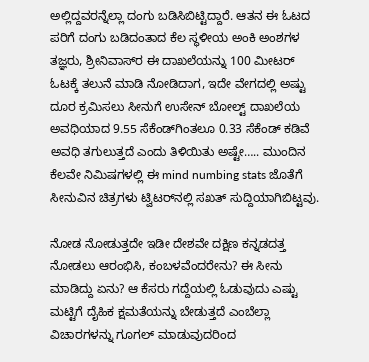ಅಲ್ಲಿದ್ದವರನ್ನೆಲ್ಲಾ ದಂಗು ಬಡಿಸಿಬಿಟ್ಟಿದ್ದಾರೆ. ಆತನ ಈ ಓಟದ ಪರಿಗೆ ದಂಗು ಬಡಿದಂತಾದ ಕೆಲ ಸ್ಥಳೀಯ ಅಂಕಿ ಅಂಶಗಳ ತಜ್ಞರು, ಶ್ರೀನಿವಾಸ್‌ರ ಈ ದಾಖಲೆಯನ್ನು 100 ಮೀಟರ್‌ ಓಟಕ್ಕೆ ತಲುನೆ ಮಾಡಿ ನೋಡಿದಾಗ, ಇದೇ ವೇಗದಲ್ಲಿ ಅಷ್ಟು ದೂರ ಕ್ರಮಿಸಲು ಸೀನುಗೆ ಉಸೇನ್ ಬೋಲ್ಟ್‌ ದಾಖಲೆಯ ಅವಧಿಯಾದ 9.55 ಸೆಕೆಂಡ್‌ಗಿಂತಲೂ 0.33 ಸೆಕೆಂಡ್‌ ಕಡಿವೆ ಅವಧಿ ತಗುಲುತ್ತದೆ ಎಂದು ತಿಳಿಯಿತು ಅಷ್ಟೇ….. ಮುಂದಿನ ಕೆಲವೇ ನಿಮಿಷಗಳಲ್ಲಿ ಈ mind numbing stats ಜೊತೆಗೆ ಸೀನುವಿನ ಚಿತ್ರಗಳು ಟ್ವಿಟರ್‌ನಲ್ಲಿ ಸಖತ್‌ ಸುದ್ದಿಯಾಗಿಬಿಟ್ಟವು.

ನೋಡ ನೋಡುತ್ತದೇ ಇಡೀ ದೇಶವೇ ದಕ್ಷಿಣ ಕನ್ನಡದತ್ತ ನೋಡಲು ಆರಂಭಿಸಿ, ಕಂಬಳವೆಂದರೇನು? ಈ ಸೀನು ಮಾಡಿದ್ದು ಏನು? ಆ ಕೆಸರು ಗದ್ದೆಯಲ್ಲಿ ಓಡುವುದು ಎಷ್ಟು ಮಟ್ಟಿಗೆ ದೈಹಿಕ ಕ್ಷಮತೆಯನ್ನು ಬೇಡುತ್ತದೆ ಎಂಬೆಲ್ಲಾ ವಿಚಾರಗಳನ್ನು ಗೂಗಲ್‌ ಮಾಡುವುದರಿಂದ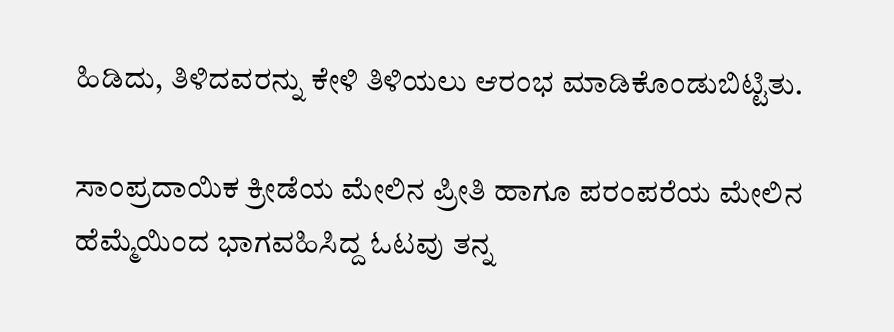ಹಿಡಿದು, ತಿಳಿದವರನ್ನು ಕೇಳಿ ತಿಳಿಯಲು ಆರಂಭ ಮಾಡಿಕೊಂಡುಬಿಟ್ಟಿತು.

ಸಾಂಪ್ರದಾಯಿಕ ಕ್ರೀಡೆಯ ಮೇಲಿನ ಪ್ರೀತಿ ಹಾಗೂ ಪರಂಪರೆಯ ಮೇಲಿನ ಹೆಮ್ಮೆಯಿಂದ ಭಾಗವಹಿಸಿದ್ದ ಓಟವು ತನ್ನ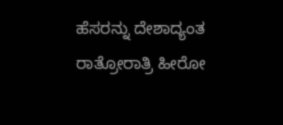ಹೆಸರನ್ನು ದೇಶಾದ್ಯಂತ ರಾತ್ರೋರಾತ್ರಿ ಹೀರೋ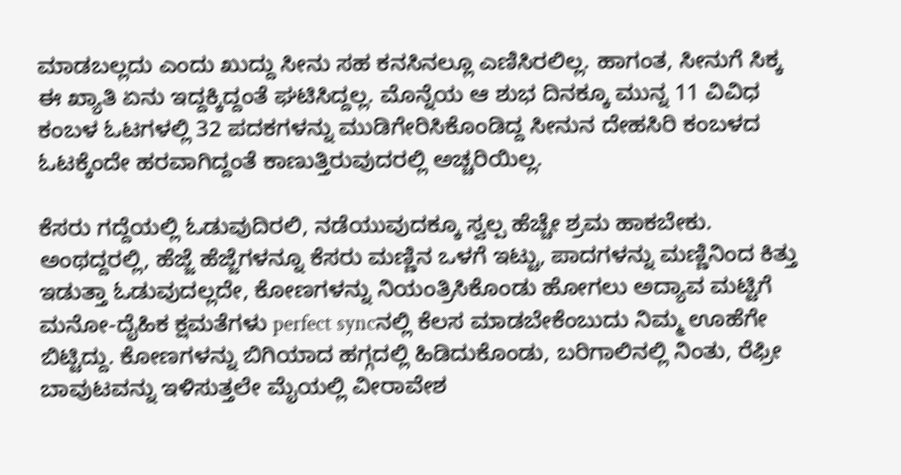ಮಾಡಬಲ್ಲದು ಎಂದು ಖುದ್ದು ಸೀನು ಸಹ ಕನಸಿನಲ್ಲೂ ಎಣಿಸಿರಲಿಲ್ಲ. ಹಾಗಂತ, ಸೀನುಗೆ ಸಿಕ್ಕ ಈ ಖ್ಯಾತಿ ಏನು ಇದ್ದಕ್ಕಿದ್ದಂತೆ ಘಟಿಸಿದ್ದಲ್ಲ. ಮೊನ್ನೆಯ ಆ ಶುಭ ದಿನಕ್ಕೂ ಮುನ್ನ 11 ವಿವಿಧ ಕಂಬಳ ಓಟಗಳಲ್ಲಿ 32 ಪದಕಗಳನ್ನು ಮುಡಿಗೇರಿಸಿಕೊಂಡಿದ್ದ ಸೀನುನ ದೇಹಸಿರಿ ಕಂಬಳದ ಓಟಕ್ಕೆಂದೇ ಹರವಾಗಿದ್ದಂತೆ ಕಾಣುತ್ತಿರುವುದರಲ್ಲಿ ಅಚ್ಚರಿಯಿಲ್ಲ.

ಕೆಸರು ಗದ್ದೆಯಲ್ಲಿ ಓಡುವುದಿರಲಿ, ನಡೆಯುವುದಕ್ಕೂ ಸ್ವಲ್ಪ ಹೆಚ್ಚೇ ಶ್ರಮ ಹಾಕಬೇಕು. ಅಂಥದ್ದರಲ್ಲಿ, ಹೆಜ್ಜೆ ಹೆಜ್ಜೆಗಳನ್ನೂ ಕೆಸರು ಮಣ್ಣಿನ ಒಳಗೆ ಇಟ್ಟು, ಪಾದಗಳನ್ನು ಮಣ್ಣಿನಿಂದ ಕಿತ್ತು ಇಡುತ್ತಾ ಓಡುವುದಲ್ಲದೇ, ಕೋಣಗಳನ್ನು ನಿಯಂತ್ರಿಸಿಕೊಂಡು ಹೋಗಲು ಅದ್ಯಾವ ಮಟ್ಟಿಗೆ ಮನೋ-ದೈಹಿಕ ಕ್ಷಮತೆಗಳು perfect syncನಲ್ಲಿ ಕೆಲಸ ಮಾಡಬೇಕೆಂಬುದು ನಿಮ್ಮ ಊಹೆಗೇ ಬಿಟ್ಟಿದ್ದು. ಕೋಣಗಳನ್ನು ಬಿಗಿಯಾದ ಹಗ್ಗದಲ್ಲಿ ಹಿಡಿದುಕೊಂಡು, ಬರಿಗಾಲಿನಲ್ಲಿ ನಿಂತು, ರೆಫ್ರೀ ಬಾವುಟವನ್ನು ಇಳಿಸುತ್ತಲೇ ಮೈಯಲ್ಲಿ ವೀರಾವೇಶ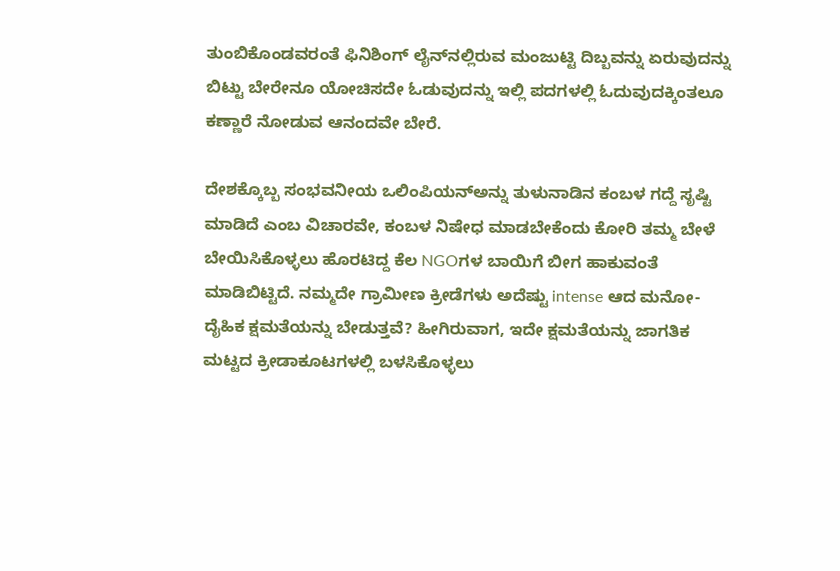ತುಂಬಿಕೊಂಡವರಂತೆ ಫಿನಿಶಿಂಗ್ ಲೈನ್‌ನಲ್ಲಿರುವ ಮಂಜುಟ್ಟಿ ದಿಬ್ಬವನ್ನು ಏರುವುದನ್ನು ಬಿಟ್ಟು ಬೇರೇನೂ ಯೋಚಿಸದೇ ಓಡುವುದನ್ನು ಇಲ್ಲಿ ಪದಗಳಲ್ಲಿ ಓದುವುದಕ್ಕಿಂತಲೂ ಕಣ್ಣಾರೆ ನೋಡುವ ಆನಂದವೇ ಬೇರೆ.

ದೇಶಕ್ಕೊಬ್ಬ ಸಂಭವನೀಯ ಒಲಿಂಪಿಯನ್‌ಅನ್ನು ತುಳುನಾಡಿನ ಕಂಬಳ ಗದ್ದೆ ಸೃಷ್ಟಿ ಮಾಡಿದೆ ಎಂಬ ವಿಚಾರವೇ, ಕಂಬಳ ನಿಷೇಧ ಮಾಡಬೇಕೆಂದು ಕೋರಿ ತಮ್ಮ ಬೇಳೆ ಬೇಯಿಸಿಕೊಳ್ಳಲು ಹೊರಟಿದ್ದ ಕೆಲ NGOಗಳ ಬಾಯಿಗೆ ಬೀಗ ಹಾಕುವಂತೆ ಮಾಡಿಬಿಟ್ಟಿದೆ. ನಮ್ಮದೇ ಗ್ರಾಮೀಣ ಕ್ರೀಡೆಗಳು ಅದೆಷ್ಟು intense ಆದ ಮನೋ-ದೈಹಿಕ ಕ್ಷಮತೆಯನ್ನು ಬೇಡುತ್ತವೆ? ಹೀಗಿರುವಾಗ, ಇದೇ ಕ್ಷಮತೆಯನ್ನು ಜಾಗತಿಕ ಮಟ್ಟದ ಕ್ರೀಡಾಕೂಟಗಳಲ್ಲಿ ಬಳಸಿಕೊಳ್ಳಲು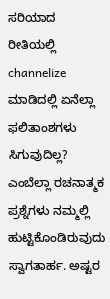ಸರಿಯಾದ ರೀತಿಯಲ್ಲಿ channelize ಮಾಡಿದಲ್ಲಿ ಏನೆಲ್ಲಾ ಫಲಿತಾಂಶಗಳು ಸಿಗುವುದಿಲ್ಲ? ಎಂಬೆಲ್ಲಾ ರಚನಾತ್ಮಕ ಪ್ರಶ್ನೆಗಳು ನಮ್ಮಲ್ಲಿ ಹುಟ್ಟಿಕೊಂಡಿರುವುದು ಸ್ವಾಗತಾರ್ಹ. ಅಷ್ಟರ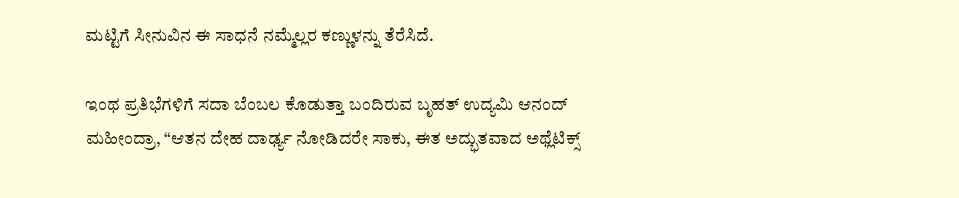ಮಟ್ಟಿಗೆ ಸೀನುವಿನ ಈ ಸಾಧನೆ ನಮ್ಮೆಲ್ಲರ ಕಣ್ಣುಳನ್ನು ತೆರೆಸಿದೆ.

ಇಂಥ ಪ್ರತಿಭೆಗಳಿಗೆ ಸದಾ ಬೆಂಬಲ ಕೊಡುತ್ತಾ ಬಂದಿರುವ ಬೃಹತ್ ಉದ್ಯಮಿ ಆನಂದ್ ಮಹೀಂದ್ರಾ, “ಆತನ ದೇಹ ದಾರ್ಢ್ಯ ನೋಡಿದರೇ ಸಾಕು, ಈತ ಅದ್ಭುತವಾದ ಅಥ್ಲೆಟಿಕ್ಸ್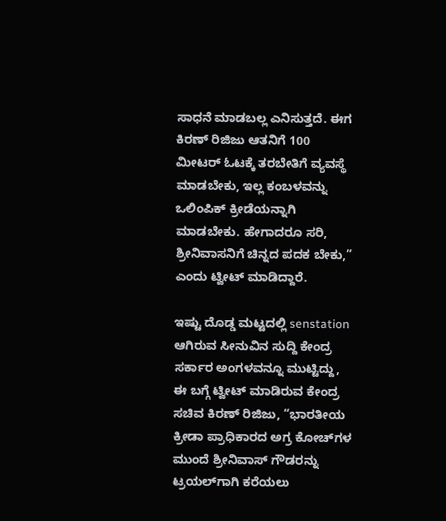ಸಾಧನೆ ಮಾಡಬಲ್ಲ ಎನಿಸುತ್ತದೆ. ಈಗ ಕಿರಣ್‌ ರಿಜಿಜು ಆತನಿಗೆ 100 ಮೀಟರ್‌ ಓಟಕ್ಕೆ ತರಬೇತಿಗೆ ವ್ಯವಸ್ಥೆ ಮಾಡಬೇಕು, ಇಲ್ಲ ಕಂಬಳವನ್ನು ಒಲಿಂಪಿಕ್ ಕ್ರೀಡೆಯನ್ನಾಗಿ ಮಾಡಬೇಕು. ಹೇಗಾದರೂ ಸರಿ, ಶ್ರೀನಿವಾಸನಿಗೆ ಚಿನ್ನದ ಪದಕ ಬೇಕು,” ಎಂದು ಟ್ವೀಟ್ ಮಾಡಿದ್ದಾರೆ.

ಇಷ್ಟು ದೊಡ್ಡ ಮಟ್ಟದಲ್ಲಿ senstation ಆಗಿರುವ ಸೀನುವಿನ ಸುದ್ದಿ ಕೇಂದ್ರ ಸರ್ಕಾರ ಅಂಗಳವನ್ನೂ ಮುಟ್ಟಿದ್ದು, ಈ ಬಗ್ಗೆ ಟ್ವೀಟ್ ಮಾಡಿರುವ ಕೇಂದ್ರ ಸಚಿವ ಕಿರಣ್‌ ರಿಜಿಜು, “ಭಾರತೀಯ ಕ್ರೀಡಾ ಪ್ರಾಧಿಕಾರದ ಅಗ್ರ ಕೋಚ್‌ಗಳ ಮುಂದೆ ಶ್ರೀನಿವಾಸ್ ಗೌಡರನ್ನು ಟ್ರಯಲ್‌ಗಾಗಿ ಕರೆಯಲು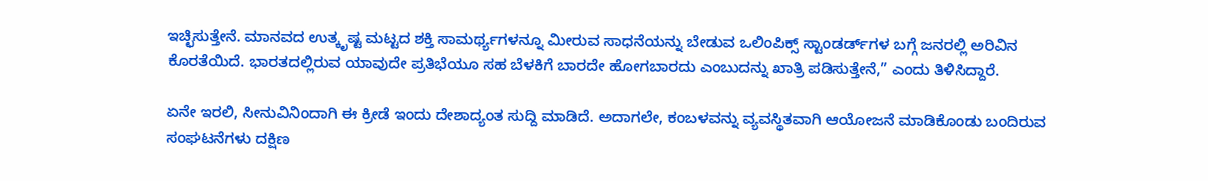ಇಚ್ಛಿಸುತ್ತೇನೆ. ಮಾನವದ ಉತ್ಕೃಷ್ಟ ಮಟ್ಟದ ಶಕ್ತಿ ಸಾಮರ್ಥ್ಯಗಳನ್ನೂ ಮೀರುವ ಸಾಧನೆಯನ್ನು ಬೇಡುವ ಒಲಿಂಪಿಕ್ಸ್‌ ಸ್ಟಾಂಡರ್ಡ್‌ಗಳ ಬಗ್ಗೆ ಜನರಲ್ಲಿ ಅರಿವಿನ ಕೊರತೆಯಿದೆ. ಭಾರತದಲ್ಲಿರುವ ಯಾವುದೇ ಪ್ರತಿಭೆಯೂ ಸಹ ಬೆಳಕಿಗೆ ಬಾರದೇ ಹೋಗಬಾರದು ಎಂಬುದನ್ನು ಖಾತ್ರಿ ಪಡಿಸುತ್ತೇನೆ,” ಎಂದು ತಿಳಿಸಿದ್ದಾರೆ.

ಏನೇ ಇರಲಿ, ಸೀನುವಿನಿಂದಾಗಿ ಈ ಕ್ರೀಡೆ ಇಂದು ದೇಶಾದ್ಯಂತ ಸುದ್ದಿ ಮಾಡಿದೆ. ಅದಾಗಲೇ, ಕಂಬಳವನ್ನು ವ್ಯವಸ್ಥಿತವಾಗಿ ಆಯೋಜನೆ ಮಾಡಿಕೊಂಡು ಬಂದಿರುವ ಸಂಘಟನೆಗಳು ದಕ್ಷಿಣ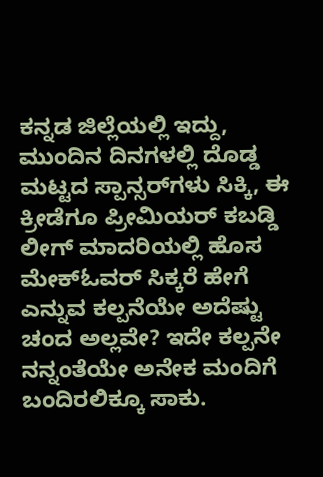ಕನ್ನಡ ಜಿಲ್ಲೆಯಲ್ಲಿ ಇದ್ದು, ಮುಂದಿನ ದಿನಗಳಲ್ಲಿ ದೊಡ್ಡ ಮಟ್ಟದ ಸ್ಪಾನ್ಸರ್‌ಗಳು ಸಿಕ್ಕಿ, ಈ ಕ್ರೀಡೆಗೂ ಪ್ರೀಮಿಯರ್‌ ಕಬಡ್ಡಿ ಲೀಗ್‌ ಮಾದರಿಯಲ್ಲಿ ಹೊಸ ಮೇಕ್‌ಓವರ್‌ ಸಿಕ್ಕರೆ ಹೇಗೆ ಎನ್ನುವ ಕಲ್ಪನೆಯೇ ಅದೆಷ್ಟು ಚಂದ ಅಲ್ಲವೇ? ಇದೇ ಕಲ್ಪನೇ ನನ್ನಂತೆಯೇ ಅನೇಕ ಮಂದಿಗೆ ಬಂದಿರಲಿಕ್ಕೂ ಸಾಕು.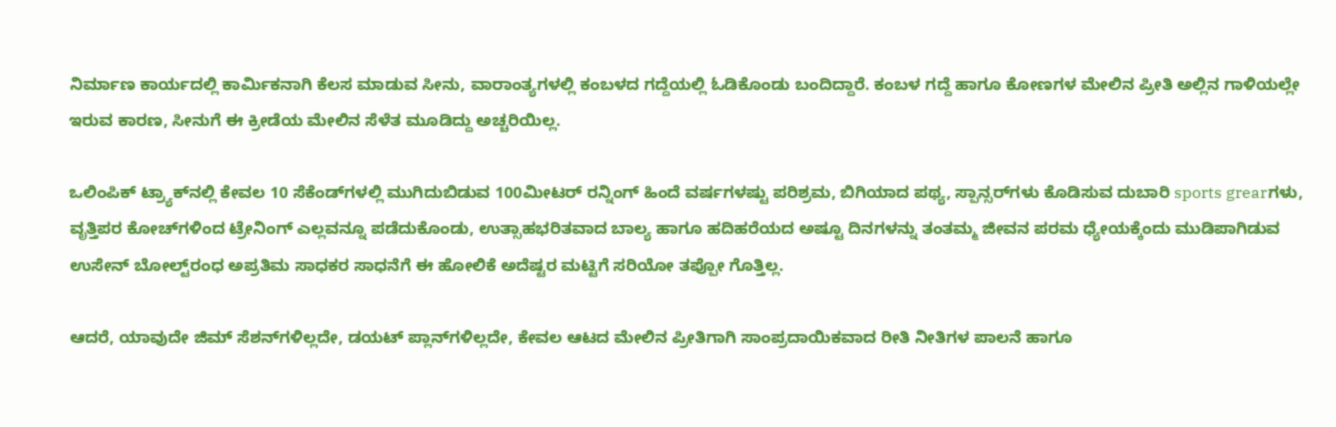ನಿರ್ಮಾಣ ಕಾರ್ಯದಲ್ಲಿ ಕಾರ್ಮಿಕನಾಗಿ ಕೆಲಸ ಮಾಡುವ ಸೀನು, ವಾರಾಂತ್ಯಗಳಲ್ಲಿ ಕಂಬಳದ ಗದ್ದೆಯಲ್ಲಿ ಓಡಿಕೊಂಡು ಬಂದಿದ್ದಾರೆ. ಕಂಬಳ ಗದ್ದೆ ಹಾಗೂ ಕೋಣಗಳ ಮೇಲಿನ ಪ್ರೀತಿ ಅಲ್ಲಿನ ಗಾಳಿಯಲ್ಲೇ ಇರುವ ಕಾರಣ, ಸೀನುಗೆ ಈ ಕ್ರೀಡೆಯ ಮೇಲಿನ ಸೆಳೆತ ಮೂಡಿದ್ದು ಅಚ್ಚರಿಯಿಲ್ಲ.

ಒಲಿಂಪಿಕ್ ಟ್ರ‍್ಯಾಕ್‌ನಲ್ಲಿ ಕೇವಲ 10 ಸೆಕೆಂಡ್‌ಗಳಲ್ಲಿ ಮುಗಿದುಬಿಡುವ 100ಮೀಟರ್‌ ರನ್ನಿಂಗ್‌ ಹಿಂದೆ ವರ್ಷಗಳಷ್ಟು ಪರಿಶ್ರಮ, ಬಿಗಿಯಾದ ಪಥ್ಯ, ಸ್ಪಾನ್ಸರ್‌ಗಳು ಕೊಡಿಸುವ ದುಬಾರಿ sports grearಗಳು, ವೃತ್ತಿಪರ ಕೋಚ್‌ಗಳಿಂದ ಟ್ರೇನಿಂಗ್‌ ಎಲ್ಲವನ್ನೂ ಪಡೆದುಕೊಂಡು, ಉತ್ಸಾಹಭರಿತವಾದ ಬಾಲ್ಯ ಹಾಗೂ ಹದಿಹರೆಯದ ಅಷ್ಟೂ ದಿನಗಳನ್ನು ತಂತಮ್ಮ ಜೀವನ ಪರಮ ಧ್ಯೇಯಕ್ಕೆಂದು ಮುಡಿಪಾಗಿಡುವ ಉಸೇನ್ ಬೋಲ್ಟ್‌ರಂಧ ಅಪ್ರತಿಮ ಸಾಧಕರ ಸಾಧನೆಗೆ ಈ ಹೋಲಿಕೆ ಅದೆಷ್ಟರ ಮಟ್ಟಿಗೆ ಸರಿಯೋ ತಪ್ಪೋ ಗೊತ್ತಿಲ್ಲ.

ಆದರೆ, ಯಾವುದೇ ಜಿಮ್‌ ಸೆಶನ್‌ಗಳಿಲ್ಲದೇ, ಡಯಟ್ ಪ್ಲಾನ್‌ಗಳಿಲ್ಲದೇ, ಕೇವಲ ಆಟದ ಮೇಲಿನ ಪ್ರೀತಿಗಾಗಿ ಸಾಂಪ್ರದಾಯಿಕವಾದ ರೀತಿ ನೀತಿಗಳ ಪಾಲನೆ ಹಾಗೂ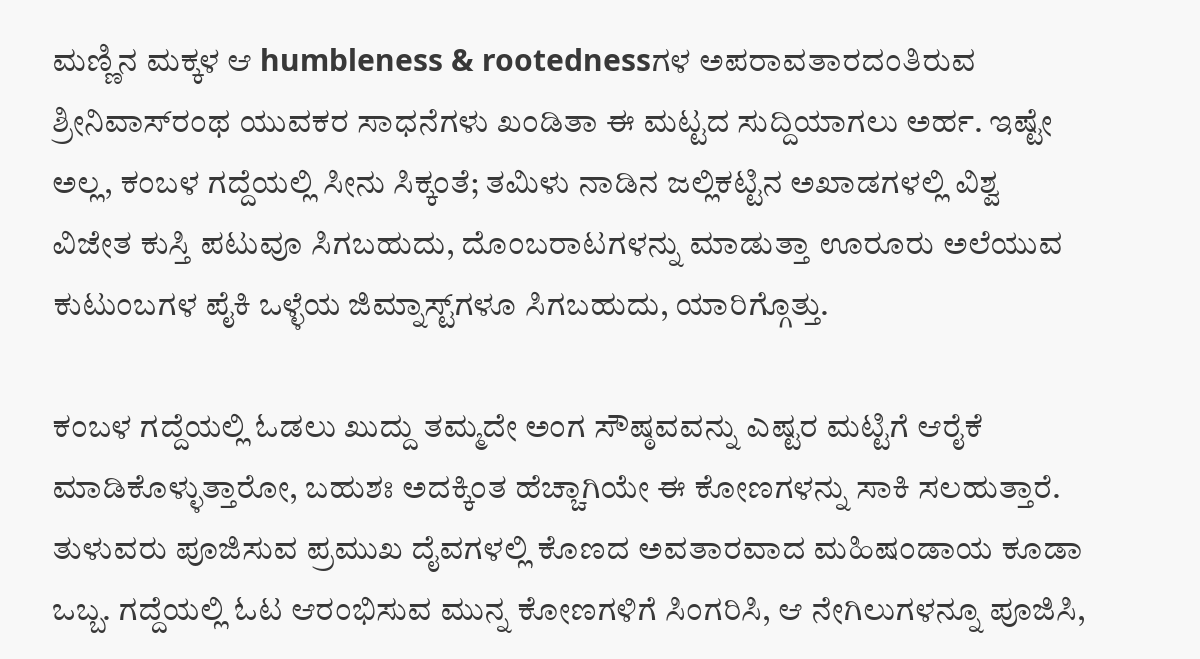ಮಣ್ಣಿನ ಮಕ್ಕಳ ಆ humbleness & rootednessಗಳ ಅಪರಾವತಾರದಂತಿರುವ ಶ್ರೀನಿವಾಸ್‌ರಂಥ ಯುವಕರ ಸಾಧನೆಗಳು ಖಂಡಿತಾ ಈ ಮಟ್ಟದ ಸುದ್ದಿಯಾಗಲು ಅರ್ಹ. ಇಷ್ಟೇ ಅಲ್ಲ, ಕಂಬಳ ಗದ್ದೆಯಲ್ಲಿ ಸೀನು ಸಿಕ್ಕಂತೆ; ತಮಿಳು ನಾಡಿನ ಜಲ್ಲಿಕಟ್ಟಿನ ಅಖಾಡಗಳಲ್ಲಿ ವಿಶ್ವ ವಿಜೇತ ಕುಸ್ತಿ ಪಟುವೂ ಸಿಗಬಹುದು, ದೊಂಬರಾಟಗಳನ್ನು ಮಾಡುತ್ತಾ ಊರೂರು ಅಲೆಯುವ ಕುಟುಂಬಗಳ ಪೈಕಿ ಒಳ್ಳೆಯ ಜಿಮ್ನಾಸ್ಟ್‌ಗಳೂ ಸಿಗಬಹುದು, ಯಾರಿಗ್ಗೊತ್ತು.

ಕಂಬಳ ಗದ್ದೆಯಲ್ಲಿ ಓಡಲು ಖುದ್ದು ತಮ್ಮದೇ ಅಂಗ ಸೌಷ್ಠವವನ್ನು ಎಷ್ಟರ ಮಟ್ಟಿಗೆ ಆರೈಕೆ ಮಾಡಿಕೊಳ್ಳುತ್ತಾರೋ, ಬಹುಶಃ ಅದಕ್ಕಿಂತ ಹೆಚ್ಚಾಗಿಯೇ ಈ ಕೋಣಗಳನ್ನು ಸಾಕಿ ಸಲಹುತ್ತಾರೆ. ತುಳುವರು ಪೂಜಿಸುವ ಪ್ರಮುಖ ದೈವಗಳಲ್ಲಿ ಕೊಣದ ಅವತಾರವಾದ ಮಹಿಷಂಡಾಯ ಕೂಡಾ ಒಬ್ಬ. ಗದ್ದೆಯಲ್ಲಿ ಓಟ ಆರಂಭಿಸುವ ಮುನ್ನ ಕೋಣಗಳಿಗೆ ಸಿಂಗರಿಸಿ, ಆ ನೇಗಿಲುಗಳನ್ನೂ ಪೂಜಿಸಿ,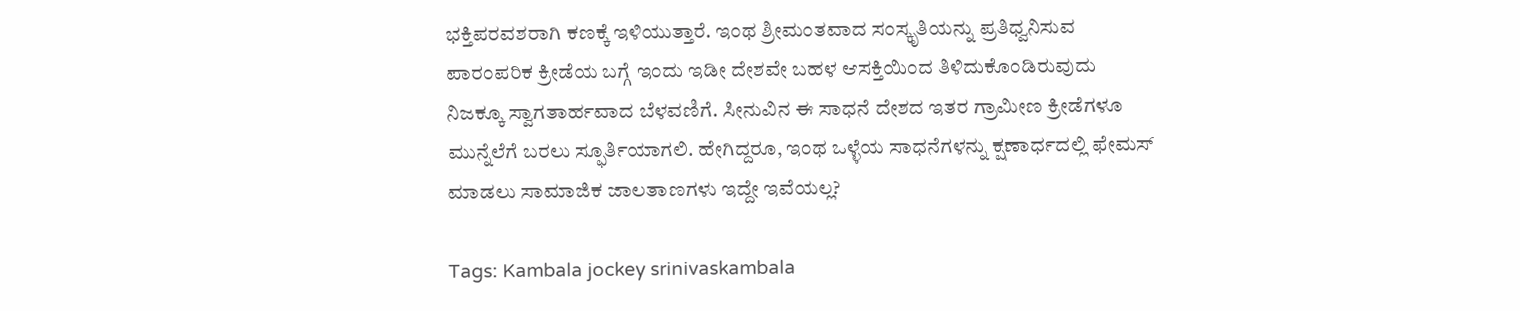ಭಕ್ತಿಪರವಶರಾಗಿ ಕಣಕ್ಕೆ ಇಳಿಯುತ್ತಾರೆ. ಇಂಥ ಶ್ರೀಮಂತವಾದ ಸಂಸ್ಕೃತಿಯನ್ನು ಪ್ರತಿಧ್ವನಿಸುವ ಪಾರಂಪರಿಕ ಕ್ರೀಡೆಯ ಬಗ್ಗೆ ಇಂದು ಇಡೀ ದೇಶವೇ ಬಹಳ ಆಸಕ್ತಿಯಿಂದ ತಿಳಿದುಕೊಂಡಿರುವುದು ನಿಜಕ್ಕೂ ಸ್ವಾಗತಾರ್ಹವಾದ ಬೆಳವಣಿಗೆ. ಸೀನುವಿನ ಈ ಸಾಧನೆ ದೇಶದ ಇತರ ಗ್ರಾಮೀಣ ಕ್ರೀಡೆಗಳೂ ಮುನ್ನೆಲೆಗೆ ಬರಲು ಸ್ಫೂರ್ತಿಯಾಗಲಿ. ಹೇಗಿದ್ದರೂ, ಇಂಥ ಒಳ್ಳೆಯ ಸಾಧನೆಗಳನ್ನು ಕ್ಷಣಾರ್ಧದಲ್ಲಿ ಫೇಮಸ್‌ ಮಾಡಲು ಸಾಮಾಜಿಕ ಜಾಲತಾಣಗಳು ಇದ್ದೇ ಇವೆಯಲ್ಲ?

Tags: Kambala jockey srinivaskambala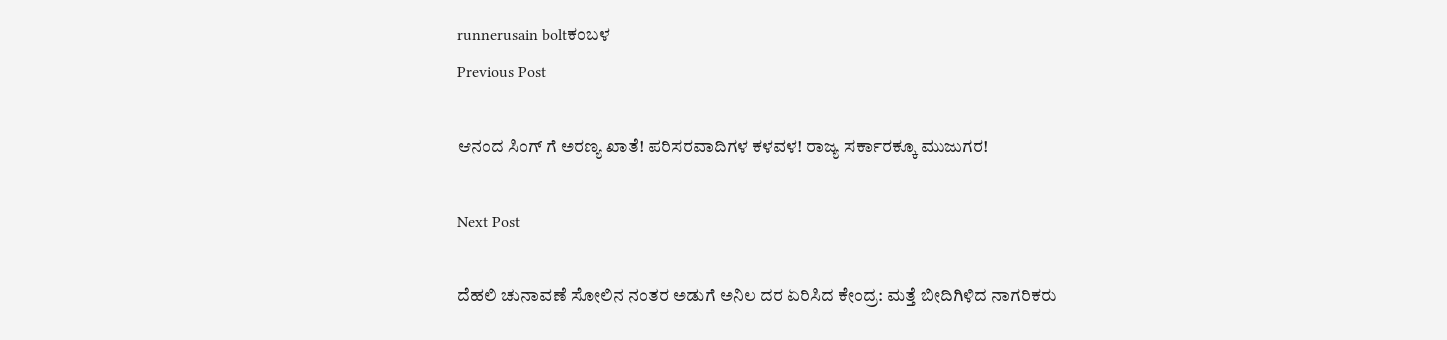runnerusain boltಕಂಬಳ
Previous Post

ಆನಂದ ಸಿಂಗ್ ಗೆ ಅರಣ್ಯ ಖಾತೆ! ಪರಿಸರವಾದಿಗಳ ಕಳವಳ! ರಾಜ್ಯ ಸರ್ಕಾರಕ್ಕೂ ಮುಜುಗರ!

Next Post

ದೆಹಲಿ ಚುನಾವಣೆ ಸೋಲಿನ ನಂತರ ಅಡುಗೆ ಅನಿಲ ದರ ಏರಿಸಿದ ಕೇಂದ್ರ: ಮತ್ತೆ ಬೀದಿಗಿಳಿದ ನಾಗರಿಕರು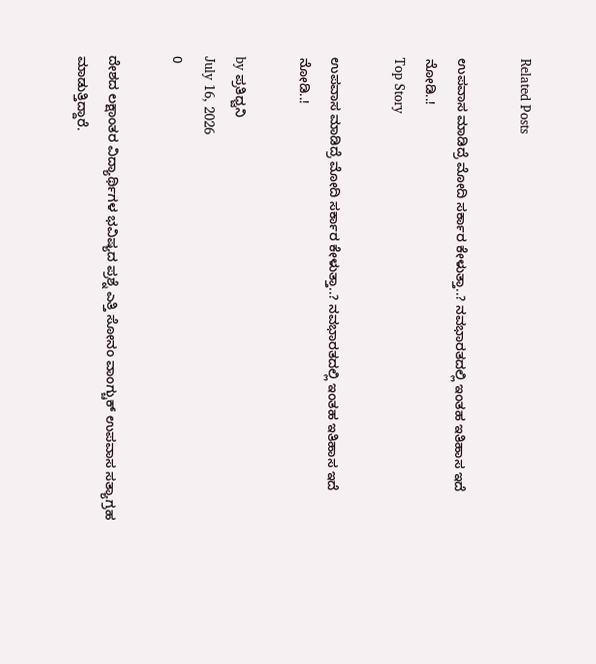Related Posts

ಉಪವಾಸ ಮಾಡಿದ್ರೆ ಮೋದಿ ಸರ್ಕಾರ ಕೇಳುತ್ತಾ..? ನವಭಾರತದಲ್ಲಿ ಇಂತಹ ಇತಿಹಾಸ ಇದೆ ನೋಡಿ..!
Top Story

ಉಪವಾಸ ಮಾಡಿದ್ರೆ ಮೋದಿ ಸರ್ಕಾರ ಕೇಳುತ್ತಾ..? ನವಭಾರತದಲ್ಲಿ ಇಂತಹ ಇತಿಹಾಸ ಇದೆ ನೋಡಿ..!

by ಪ್ರತಿಧ್ವನಿ
July 16, 2026
0

ದೇಶದ ಲಕ್ಷಾಂತರ ವಿದ್ಯಾರ್ಥಿಗಳ ಭವಿಷ್ಯದ ಪ್ರಶ್ನೆ ಎತ್ತಿ ಸೋನಂ ವಾಂಗ್ಚುಕ್ ಉಪವಾಸ ಸತ್ಯಾಗ್ರಹ ಮಾಡುತ್ತಿದ್ದಾರೆ.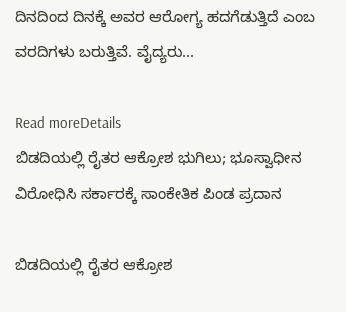ದಿನದಿಂದ ದಿನಕ್ಕೆ ಅವರ ಆರೋಗ್ಯ ಹದಗೆಡುತ್ತಿದೆ ಎಂಬ ವರದಿಗಳು ಬರುತ್ತಿವೆ. ವೈದ್ಯರು...

Read moreDetails
ಬಿಡದಿಯಲ್ಲಿ ರೈತರ ಆಕ್ರೋಶ ಭುಗಿಲು; ಭೂಸ್ವಾಧೀನ ವಿರೋಧಿಸಿ ಸರ್ಕಾರಕ್ಕೆ ಸಾಂಕೇತಿಕ ಪಿಂಡ ಪ್ರದಾನ

ಬಿಡದಿಯಲ್ಲಿ ರೈತರ ಆಕ್ರೋಶ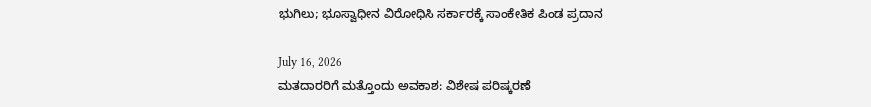ಭುಗಿಲು; ಭೂಸ್ವಾಧೀನ ವಿರೋಧಿಸಿ ಸರ್ಕಾರಕ್ಕೆ ಸಾಂಕೇತಿಕ ಪಿಂಡ ಪ್ರದಾನ

July 16, 2026
ಮತದಾರರಿಗೆ ಮತ್ತೊಂದು ಅವಕಾಶ: ವಿಶೇಷ ಪರಿಷ್ಕರಣೆ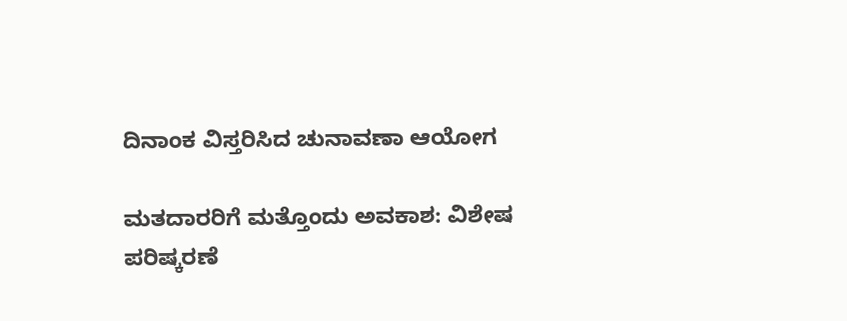ದಿನಾಂಕ ವಿಸ್ತರಿಸಿದ ಚುನಾವಣಾ ಆಯೋಗ

ಮತದಾರರಿಗೆ ಮತ್ತೊಂದು ಅವಕಾಶ: ವಿಶೇಷ ಪರಿಷ್ಕರಣೆ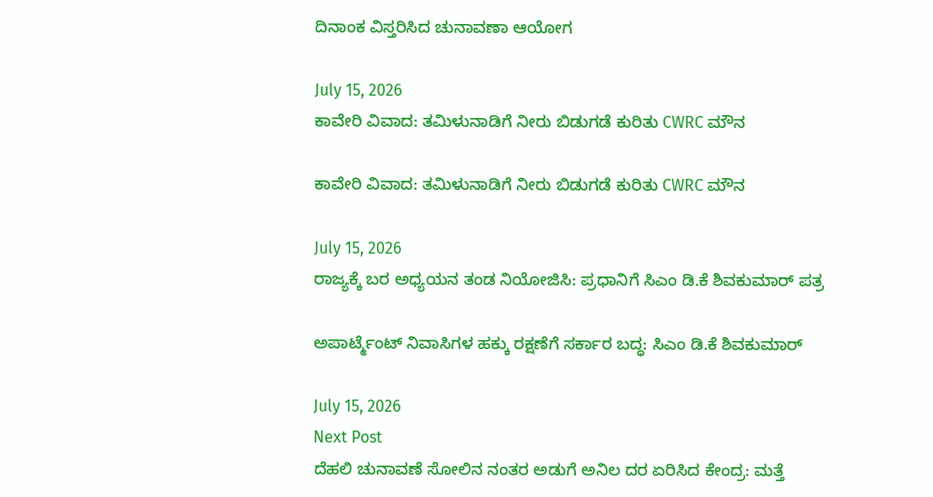ದಿನಾಂಕ ವಿಸ್ತರಿಸಿದ ಚುನಾವಣಾ ಆಯೋಗ

July 15, 2026
ಕಾವೇರಿ ವಿವಾದ: ತಮಿಳುನಾಡಿಗೆ ನೀರು ಬಿಡುಗಡೆ ಕುರಿತು CWRC ಮೌನ

ಕಾವೇರಿ ವಿವಾದ: ತಮಿಳುನಾಡಿಗೆ ನೀರು ಬಿಡುಗಡೆ ಕುರಿತು CWRC ಮೌನ

July 15, 2026
ರಾಜ್ಯಕ್ಕೆ ಬರ ಅಧ್ಯಯನ ತಂಡ ನಿಯೋಜಿಸಿ: ಪ್ರಧಾನಿಗೆ ಸಿಎಂ ಡಿ.ಕೆ ಶಿವಕುಮಾರ್ ಪತ್ರ

ಅಪಾರ್ಟ್ಮೆಂಟ್‌ ನಿವಾಸಿಗಳ ಹಕ್ಕು ರಕ್ಷಣೆಗೆ ಸರ್ಕಾರ ಬದ್ಧ: ಸಿಎಂ ಡಿ.ಕೆ ಶಿವಕುಮಾರ್

July 15, 2026
Next Post
ದೆಹಲಿ ಚುನಾವಣೆ ಸೋಲಿನ ನಂತರ ಅಡುಗೆ ಅನಿಲ ದರ ಏರಿಸಿದ ಕೇಂದ್ರ: ಮತ್ತೆ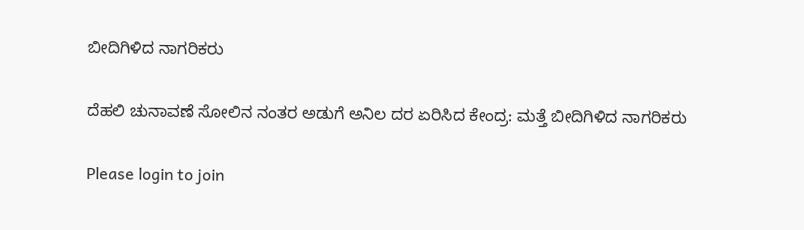ಬೀದಿಗಿಳಿದ ನಾಗರಿಕರು

ದೆಹಲಿ ಚುನಾವಣೆ ಸೋಲಿನ ನಂತರ ಅಡುಗೆ ಅನಿಲ ದರ ಏರಿಸಿದ ಕೇಂದ್ರ: ಮತ್ತೆ ಬೀದಿಗಿಳಿದ ನಾಗರಿಕರು

Please login to join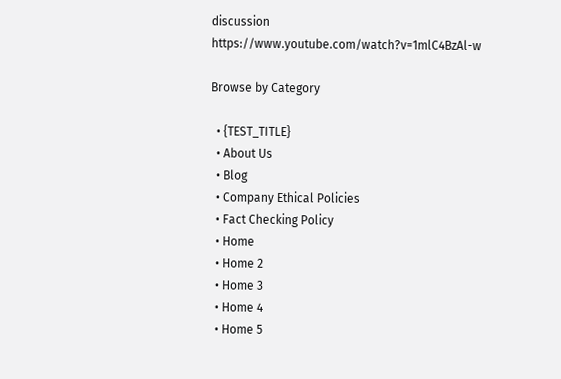discussion
https://www.youtube.com/watch?v=1mlC4BzAl-w

Browse by Category

  • {TEST_TITLE}
  • About Us
  • Blog
  • Company Ethical Policies
  • Fact Checking Policy
  • Home
  • Home 2
  • Home 3
  • Home 4
  • Home 5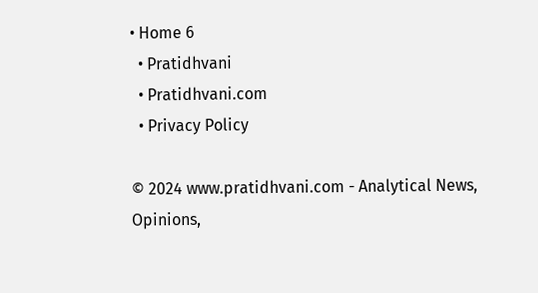• Home 6
  • Pratidhvani
  • Pratidhvani.com
  • Privacy Policy

© 2024 www.pratidhvani.com - Analytical News, Opinions,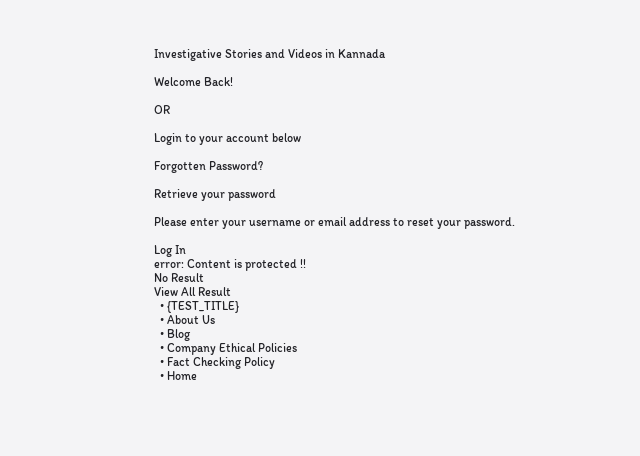Investigative Stories and Videos in Kannada

Welcome Back!

OR

Login to your account below

Forgotten Password?

Retrieve your password

Please enter your username or email address to reset your password.

Log In
error: Content is protected !!
No Result
View All Result
  • {TEST_TITLE}
  • About Us
  • Blog
  • Company Ethical Policies
  • Fact Checking Policy
  • Home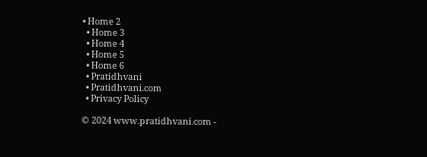• Home 2
  • Home 3
  • Home 4
  • Home 5
  • Home 6
  • Pratidhvani
  • Pratidhvani.com
  • Privacy Policy

© 2024 www.pratidhvani.com -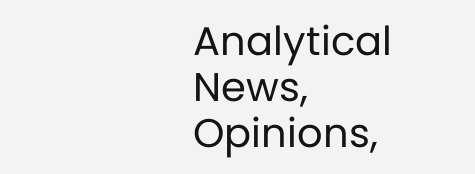Analytical News, Opinions,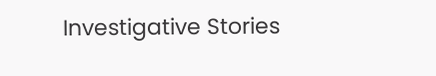Investigative Stories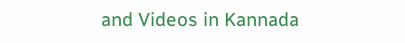and Videos in Kannada